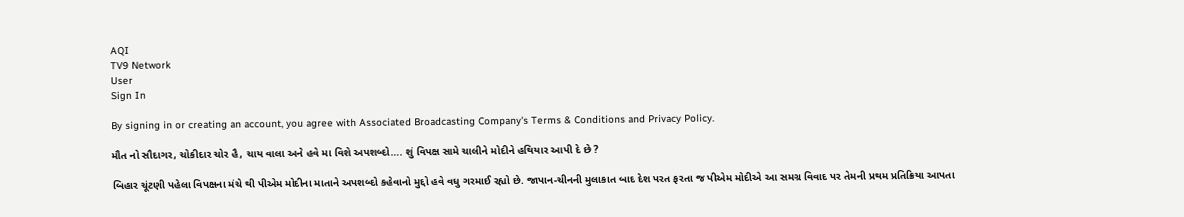AQI
TV9 Network
User
Sign In

By signing in or creating an account, you agree with Associated Broadcasting Company's Terms & Conditions and Privacy Policy.

મૌત નો સૌદાગર, ચોકીદાર ચોર હૈ, ચાય વાલા અને હવે મા વિશે અપશબ્દો…. શું વિપક્ષ સામે ચાલીને મોદીને હથિયાર આપી દે છે ?

બિહાર ચૂંટણી પહેલા વિપક્ષના મંચે થી પીએમ મોદીના માતાને અપશબ્દો કહેવાનો મુદ્દો હવે વધુ ગરમાઈ રહ્યો છે. જાપાન-ચીનની મુલાકાત બાદ દેશ પરત ફરતા જ પીએમ મોદીએ આ સમગ્ર વિવાદ પર તેમની પ્રથમ પ્રતિક્રિયા આપતા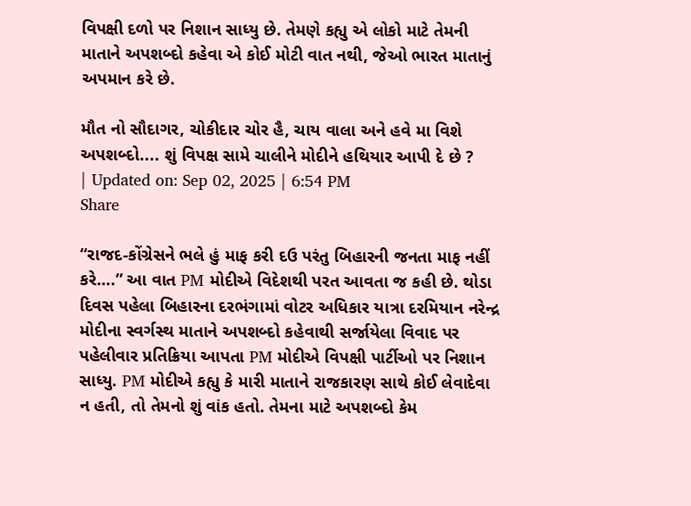વિપક્ષી દળો પર નિશાન સાધ્યુ છે. તેમણે કહ્યુ એ લોકો માટે તેમની માતાને અપશબ્દો કહેવા એ કોઈ મોટી વાત નથી, જેઓ ભારત માતાનું અપમાન કરે છે.

મૌત નો સૌદાગર, ચોકીદાર ચોર હૈ, ચાય વાલા અને હવે મા વિશે અપશબ્દો.... શું વિપક્ષ સામે ચાલીને મોદીને હથિયાર આપી દે છે ?
| Updated on: Sep 02, 2025 | 6:54 PM
Share

“રાજદ-કોંગ્રેસને ભલે હું માફ કરી દઉ પરંતુ બિહારની જનતા માફ નહીં કરે….” આ વાત PM મોદીએ વિદેશથી પરત આવતા જ કહી છે. થોડા દિવસ પહેલા બિહારના દરભંગામાં વોટર અધિકાર યાત્રા દરમિયાન નરેન્દ્ર મોદીના સ્વર્ગસ્થ માતાને અપશબ્દો કહેવાથી સર્જાયેલા વિવાદ પર પહેલીવાર પ્રતિક્રિયા આપતા PM મોદીએ વિપક્ષી પાર્ટીઓ પર નિશાન સાધ્યુ. PM મોદીએ કહ્યુ કે મારી માતાને રાજકારણ સાથે કોઈ લેવાદેવા ન હતી, તો તેમનો શું વાંક હતો. તેમના માટે અપશબ્દો કેમ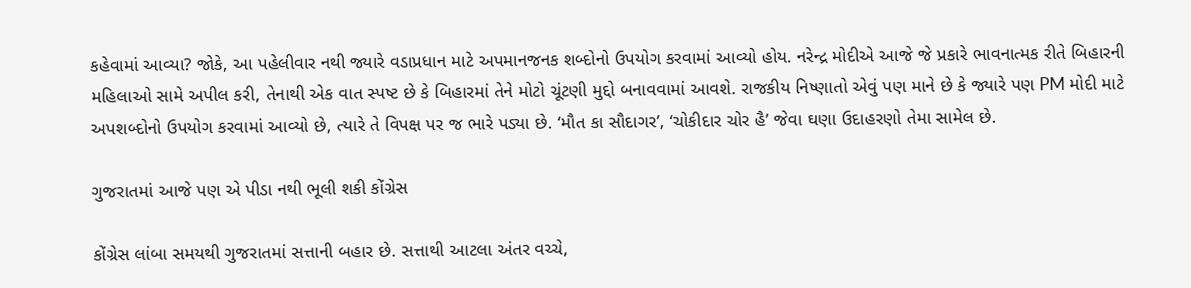કહેવામાં આવ્યા? જોકે, આ પહેલીવાર નથી જ્યારે વડાપ્રધાન માટે અપમાનજનક શબ્દોનો ઉપયોગ કરવામાં આવ્યો હોય. નરેન્દ્ર મોદીએ આજે જે પ્રકારે ભાવનાત્મક રીતે બિહારની મહિલાઓ સામે અપીલ કરી, તેનાથી એક વાત સ્પષ્ટ છે કે બિહારમાં તેને મોટો ચૂંટણી મુદ્દો બનાવવામાં આવશે. રાજકીય નિષ્ણાતો એવું પણ માને છે કે જ્યારે પણ PM મોદી માટે અપશબ્દોનો ઉપયોગ કરવામાં આવ્યો છે, ત્યારે તે વિપક્ષ પર જ ભારે પડ્યા છે. ‘મૌત કા સૌદાગર’, ‘ચોકીદાર ચોર હૈ’ જેવા ઘણા ઉદાહરણો તેમા સામેલ છે.

ગુજરાતમાં આજે પણ એ પીડા નથી ભૂલી શકી કોંગ્રેસ

કોંગ્રેસ લાંબા સમયથી ગુજરાતમાં સત્તાની બહાર છે. સત્તાથી આટલા અંતર વચ્ચે,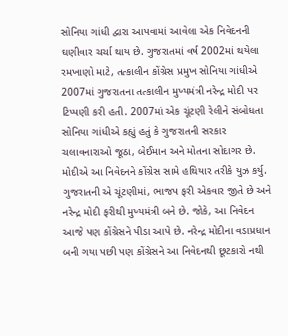સોનિયા ગાંધી દ્વારા આપવામાં આવેલા એક નિવેદનની ઘણીવાર ચર્ચા થાય છે. ગુજરાતમાં વર્ષ 2002માં થયેલા રમખાણો માટે, તત્કાલીન કોંગ્રેસ પ્રમુખ સોનિયા ગાંધીએ 2007માં ગુજરાતના તત્કાલીન મુખ્યમંત્રી નરેન્દ્ર મોદી પર ટિપ્પણી કરી હતી. 2007માં એક ચૂંટણી રેલીને સંબોધતા સોનિયા ગાંધીએ કહ્યું હતું કે ગુજરાતની સરકાર ચલાવનારાઓ જૂઠા, બેઈમાન અને મોતના સોદાગર છે. મોદીએ આ નિવેદનને કોંગ્રેસ સામે હથિયાર તરીકે યુઝ કર્યુ. ગુજરાતની એ ચૂંટણીમાં, ભાજપ ફરી એકવાર જીતે છે અને નરેન્દ્ર મોદી ફરીથી મુખ્યમંત્રી બને છે. જોકે, આ નિવેદન આજે પણ કોંગ્રેસને પીડા આપે છે. નરેન્દ્ર મોદીના વડાપ્રધાન બની ગયા પછી પણ કોંગ્રેસને આ નિવેદનથી છૂટકારો નથી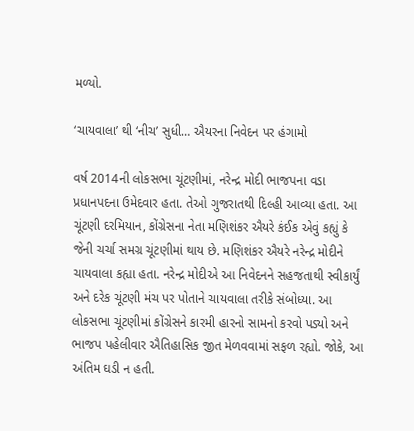મળ્યો.

‘ચાયવાલા’ થી ‘નીચ’ સુધી… ઐયરના નિવેદન પર હંગામો

વર્ષ 2014ની લોકસભા ચૂંટણીમાં, નરેન્દ્ર મોદી ભાજપના વડા પ્રધાનપદના ઉમેદવાર હતા. તેઓ ગુજરાતથી દિલ્હી આવ્યા હતા. આ ચૂંટણી દરમિયાન, કોંગ્રેસના નેતા મણિશંકર ઐયરે કંઈક એવું કહ્યું કે જેની ચર્ચા સમગ્ર ચૂંટણીમાં થાય છે. મણિશંકર ઐયરે નરેન્દ્ર મોદીને ચાયવાલા કહ્યા હતા. નરેન્દ્ર મોદીએ આ નિવેદનને સહજતાથી સ્વીકાર્યું અને દરેક ચૂંટણી મંચ પર પોતાને ચાયવાલા તરીકે સંબોધ્યા. આ લોકસભા ચૂંટણીમાં કોંગ્રેસને કારમી હારનો સામનો કરવો પડ્યો અને ભાજપ પહેલીવાર ઐતિહાસિક જીત મેળવવામાં સફળ રહ્યો. જોકે, આ અંતિમ ઘડી ન હતી.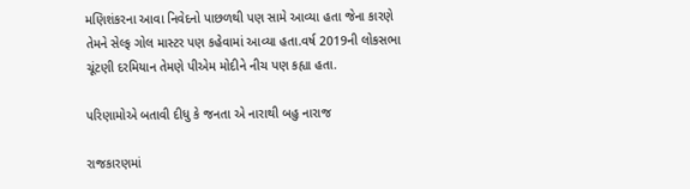મણિશંકરના આવા નિવેદનો પાછળથી પણ સામે આવ્યા હતા જેના કારણે તેમને સેલ્ફ ગોલ માસ્ટર પણ કહેવામાં આવ્યા હતા.વર્ષ 2019ની લોકસભા ચૂંટણી દરમિયાન તેમણે પીએમ મોદીને નીચ પણ કહ્યા હતા.

પરિણામોએ બતાવી દીધુ કે જનતા એ નારાથી બહુ નારાજ

રાજકારણમાં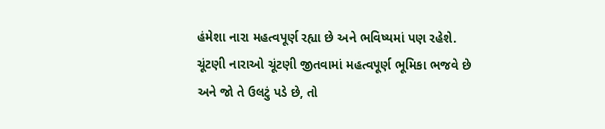હંમેશા નારા મહત્વપૂર્ણ રહ્યા છે અને ભવિષ્યમાં પણ રહેશે. ચૂંટણી નારાઓ ચૂંટણી જીતવામાં મહત્વપૂર્ણ ભૂમિકા ભજવે છે અને જો તે ઉલટું પડે છે, તો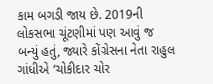કામ બગડી જાય છે. 2019ની લોકસભા ચૂંટણીમાં પણ આવું જ બન્યું હતું, જ્યારે કોંગ્રેસના નેતા રાહુલ ગાંધીએ ‘ચોકીદાર ચોર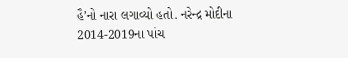હૈ’નો નારા લગાવ્યો હતો. નરેન્દ્ર મોદીના 2014-2019ના પાંચ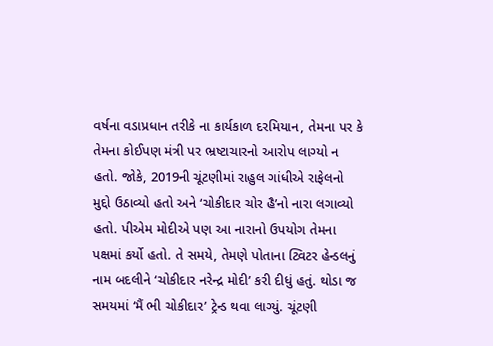વર્ષના વડાપ્રધાન તરીકે ના કાર્યકાળ દરમિયાન, તેમના પર કે તેમના કોઈપણ મંત્રી પર ભ્રષ્ટાચારનો આરોપ લાગ્યો ન હતો. જોકે, 2019ની ચૂંટણીમાં રાહુલ ગાંધીએ રાફેલનો મુદ્દો ઉઠાવ્યો હતો અને ‘ચોકીદાર ચોર હૈ’નો નારા લગાવ્યો હતો. પીએમ મોદીએ પણ આ નારાનો ઉપયોગ તેમના પક્ષમાં કર્યો હતો. તે સમયે, તેમણે પોતાના ટ્વિટર હેન્ડલનું નામ બદલીને ‘ચોકીદાર નરેન્દ્ર મોદી’ કરી દીધું હતું. થોડા જ સમયમાં ‘મૈં ભી ચોકીદાર’ ટ્રેન્ડ થવા લાગ્યું. ચૂંટણી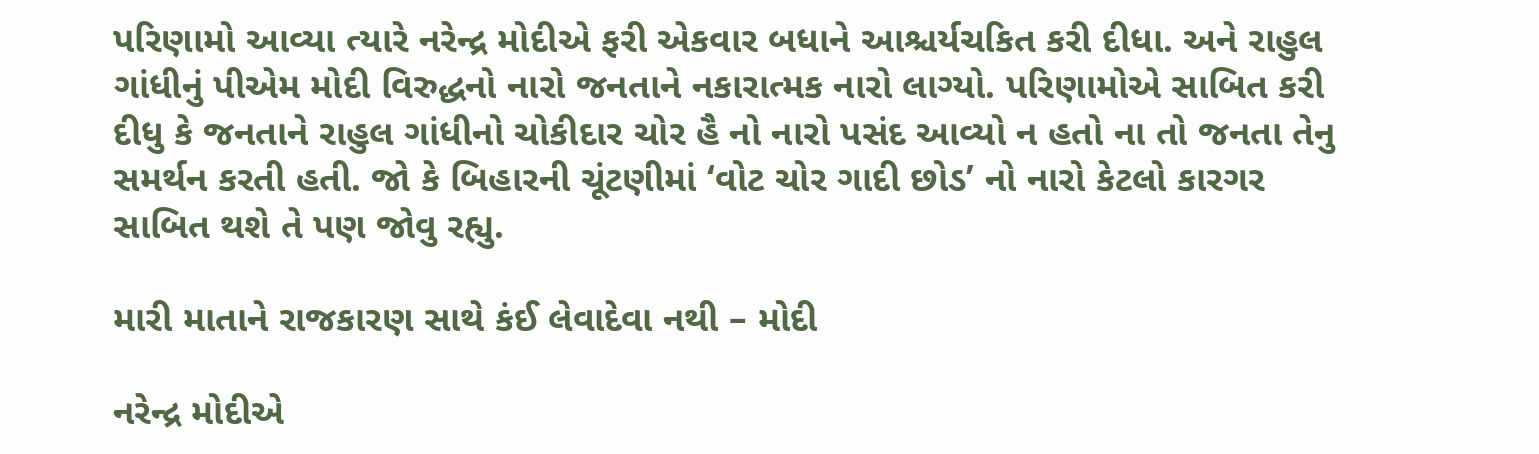પરિણામો આવ્યા ત્યારે નરેન્દ્ર મોદીએ ફરી એકવાર બધાને આશ્ચર્યચકિત કરી દીધા. અને રાહુલ ગાંધીનું પીએમ મોદી વિરુદ્ધનો નારો જનતાને નકારાત્મક નારો લાગ્યો. પરિણામોએ સાબિત કરી દીધુ કે જનતાને રાહુલ ગાંધીનો ચોકીદાર ચોર હૈ નો નારો પસંદ આવ્યો ન હતો ના તો જનતા તેનુ સમર્થન કરતી હતી. જો કે બિહારની ચૂંટણીમાં ‘વોટ ચોર ગાદી છોડ’ નો નારો કેટલો કારગર સાબિત થશે તે પણ જોવુ રહ્યુ.

મારી માતાને રાજકારણ સાથે કંઈ લેવાદેવા નથી – મોદી

નરેન્દ્ર મોદીએ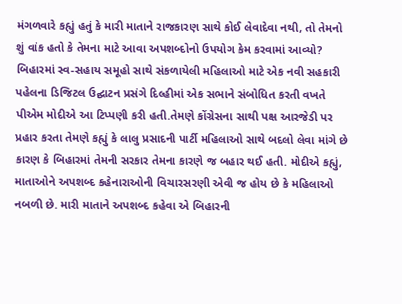મંગળવારે કહ્યું હતું કે મારી માતાને રાજકારણ સાથે કોઈ લેવાદેવા નથી, તો તેમનો શું વાંક હતો કે તેમના માટે આવા અપશબ્દોનો ઉપયોગ કેમ કરવામાં આવ્યો? બિહારમાં સ્વ-સહાય સમૂહો સાથે સંકળાયેલી મહિલાઓ માટે એક નવી સહકારી પહેલના ડિજિટલ ઉદ્ઘાટન પ્રસંગે દિલ્હીમાં એક સભાને સંબોધિત કરતી વખતે પીએમ મોદીએ આ ટિપ્પણી કરી હતી.તેમણે કોંગ્રેસના સાથી પક્ષ આરજેડી પર પ્રહાર કરતા તેમણે કહ્યું કે લાલુ પ્રસાદની પાર્ટી મહિલાઓ સાથે બદલો લેવા માંગે છે કારણ કે બિહારમાં તેમની સરકાર તેમના કારણે જ બહાર થઈ હતી. મોદીએ કહ્યું, માતાઓને અપશબ્દ કહેનારાઓની વિચારસરણી એવી જ હોય છે કે મહિલાઓ નબળી છે. મારી માતાને અપશબ્દ કહેવા એ બિહારની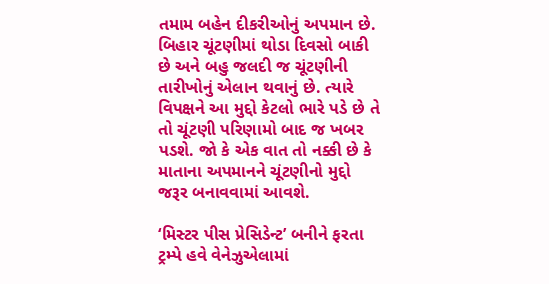તમામ બહેન દીકરીઓનું અપમાન છે. બિહાર ચૂંટણીમાં થોડા દિવસો બાકી છે અને બહુ જલદી જ ચૂંટણીની તારીખોનું એલાન થવાનું છે. ત્યારે વિપક્ષને આ મુદ્દો કેટલો ભારે પડે છે તે તો ચૂંટણી પરિણામો બાદ જ ખબર પડશે. જો કે એક વાત તો નક્કી છે કે માતાના અપમાનને ચૂંટણીનો મુદ્દો જરૂર બનાવવામાં આવશે.

‘મિસ્ટર પીસ પ્રેસિડેન્ટ’ બનીને ફરતા ટ્રમ્પે હવે વેનેઝુએલામાં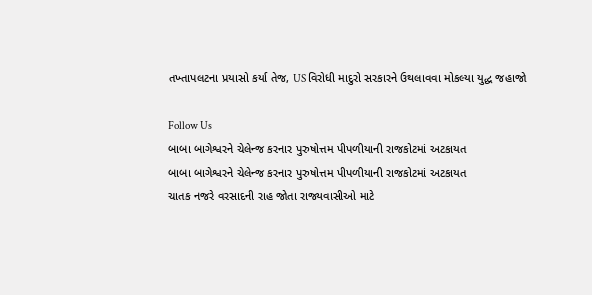તખ્તાપલટના પ્રયાસો કર્યા તેજ, US વિરોધી માદુરો સરકારને ઉથલાવવા મોકલ્યા યુદ્ધ જહાજો

Follow Us
બાબા બાગેશ્વરને ચેલેન્જ કરનાર પુરુષોત્તમ પીપળીયાની રાજકોટમાં અટકાયત
બાબા બાગેશ્વરને ચેલેન્જ કરનાર પુરુષોત્તમ પીપળીયાની રાજકોટમાં અટકાયત
ચાતક નજરે વરસાદની રાહ જોતા રાજ્યવાસીઓ માટે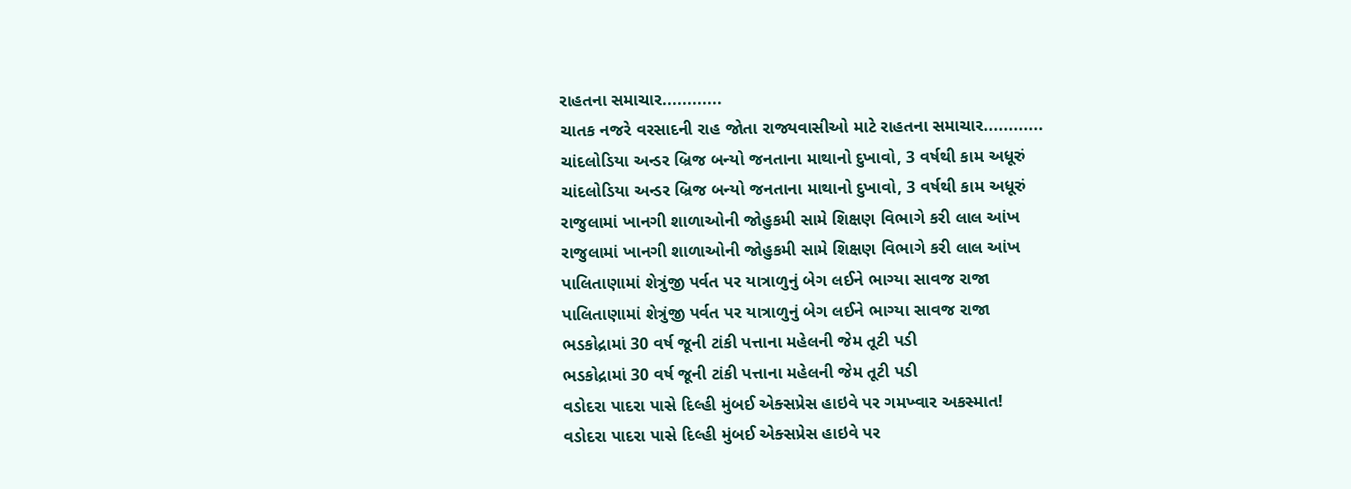રાહતના સમાચાર............
ચાતક નજરે વરસાદની રાહ જોતા રાજ્યવાસીઓ માટે રાહતના સમાચાર............
ચાંદલોડિયા અન્ડર બ્રિજ બન્યો જનતાના માથાનો દુખાવો, 3 વર્ષથી કામ અધૂરું
ચાંદલોડિયા અન્ડર બ્રિજ બન્યો જનતાના માથાનો દુખાવો, 3 વર્ષથી કામ અધૂરું
રાજુલામાં ખાનગી શાળાઓની જોહુકમી સામે શિક્ષણ વિભાગે કરી લાલ આંખ
રાજુલામાં ખાનગી શાળાઓની જોહુકમી સામે શિક્ષણ વિભાગે કરી લાલ આંખ
પાલિતાણામાં શેત્રુંજી પર્વત પર યાત્રાળુનું બેગ લઈને ભાગ્યા સાવજ રાજા
પાલિતાણામાં શેત્રુંજી પર્વત પર યાત્રાળુનું બેગ લઈને ભાગ્યા સાવજ રાજા
ભડકોદ્રામાં 30 વર્ષ જૂની ટાંકી પત્તાના મહેલની જેમ તૂટી પડી
ભડકોદ્રામાં 30 વર્ષ જૂની ટાંકી પત્તાના મહેલની જેમ તૂટી પડી
વડોદરા પાદરા પાસે દિલ્હી મુંબઈ એક્સપ્રેસ હાઇવે પર ગમખ્વાર અકસ્માત!
વડોદરા પાદરા પાસે દિલ્હી મુંબઈ એક્સપ્રેસ હાઇવે પર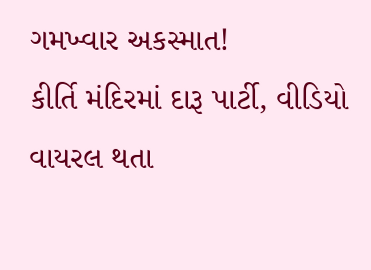ગમખ્વાર અકસ્માત!
કીર્તિ મંદિરમાં દારૂ પાર્ટી, વીડિયો વાયરલ થતા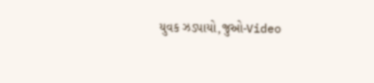યુવક ઝડપાયો,જુઓ-Video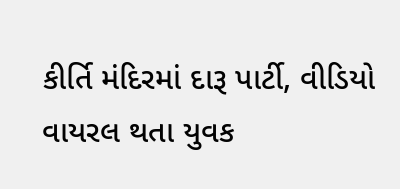કીર્તિ મંદિરમાં દારૂ પાર્ટી, વીડિયો વાયરલ થતા યુવક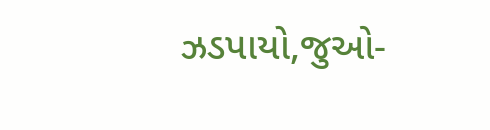ઝડપાયો,જુઓ-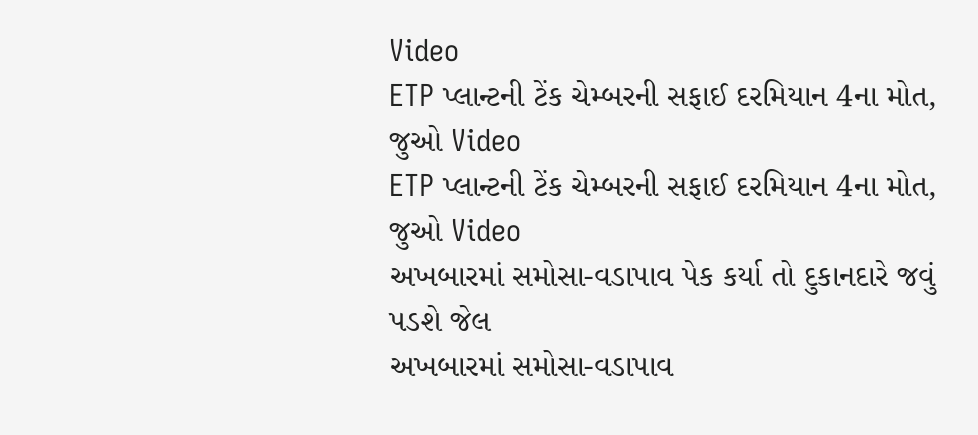Video
ETP પ્લાન્ટની ટેંક ચેમ્બરની સફાઈ દરમિયાન 4ના મોત, જુઓ Video
ETP પ્લાન્ટની ટેંક ચેમ્બરની સફાઈ દરમિયાન 4ના મોત, જુઓ Video
અખબારમાં સમોસા-વડાપાવ પેક કર્યા તો દુકાનદારે જવું પડશે જેલ
અખબારમાં સમોસા-વડાપાવ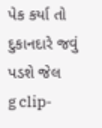પેક કર્યા તો દુકાનદારે જવું પડશે જેલ
g clip-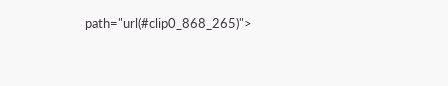path="url(#clip0_868_265)">